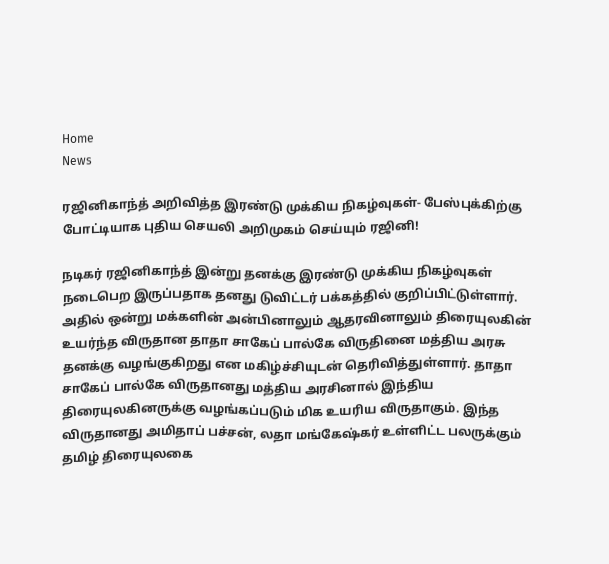Home
News

ரஜினிகாந்த் அறிவித்த இரண்டு முக்கிய நிகழ்வுகள்- பேஸ்புக்கிற்கு போட்டியாக புதிய செயலி அறிமுகம் செய்யும் ரஜினி!

நடிகர் ரஜினிகாந்த் இன்று தனக்கு இரண்டு முக்கிய நிகழ்வுகள் நடைபெற இருப்பதாக தனது டுவிட்டர் பக்கத்தில் குறிப்பிட்டுள்ளார். அதில் ஒன்று மக்களின் அன்பினாலும் ஆதரவினாலும் திரையுலகின் உயர்ந்த விருதான தாதா சாகேப் பால்கே விருதினை மத்திய அரசு தனக்கு வழங்குகிறது என மகிழ்ச்சியுடன் தெரிவித்துள்ளார். தாதா சாகேப் பால்கே விருதானது மத்திய அரசினால் இந்திய திரையுலகினருக்கு வழங்கப்படும் மிக உயரிய விருதாகும். இந்த விருதானது அமிதாப் பச்சன், லதா மங்கேஷ்கர் உள்ளிட்ட பலருக்கும் தமிழ் திரையுலகை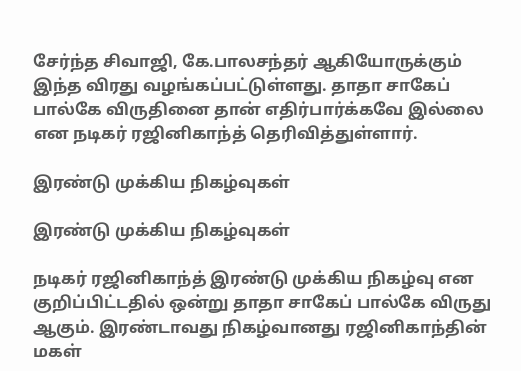சேர்ந்த சிவாஜி, கே.பாலசந்தர் ஆகியோருக்கும் இந்த விரது வழங்கப்பட்டுள்ளது. தாதா சாகேப் பால்கே விருதினை தான் எதிர்பார்க்கவே இல்லை என நடிகர் ரஜினிகாந்த் தெரிவித்துள்ளார்.

இரண்டு முக்கிய நிகழ்வுகள்

இரண்டு முக்கிய நிகழ்வுகள்

நடிகர் ரஜினிகாந்த் இரண்டு முக்கிய நிகழ்வு என குறிப்பிட்டதில் ஒன்று தாதா சாகேப் பால்கே விருது ஆகும். இரண்டாவது நிகழ்வானது ரஜினிகாந்தின் மகள்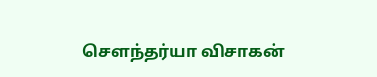சௌந்தர்யா விசாகன்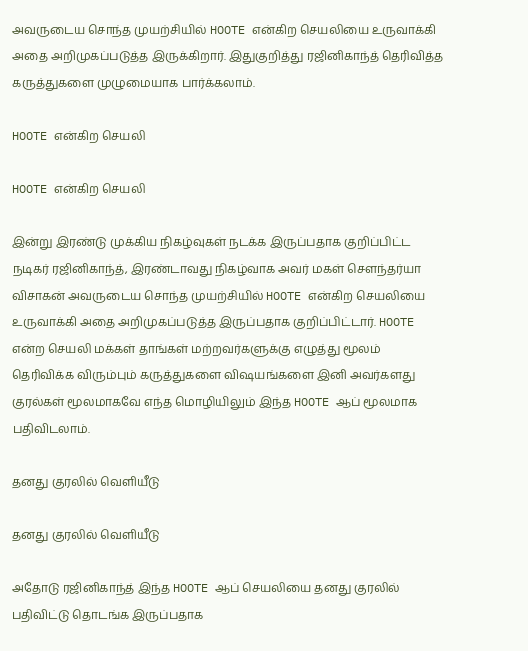அவருடைய சொந்த முயற்சியில் HOOTE என்கிற செயலியை உருவாக்கி அதை அறிமுகப்படுத்த இருக்கிறார். இதுகுறித்து ரஜினிகாந்த் தெரிவித்த கருத்துகளை முழுமையாக பார்க்கலாம்.

HOOTE என்கிற செயலி

HOOTE என்கிற செயலி

இன்று இரண்டு முக்கிய நிகழ்வுகள் நடக்க இருப்பதாக குறிப்பிட்ட நடிகர் ரஜினிகாந்த், இரண்டாவது நிகழ்வாக அவர் மகள் சௌந்தர்யா விசாகன் அவருடைய சொந்த முயற்சியில் HOOTE என்கிற செயலியை உருவாக்கி அதை அறிமுகப்படுத்த இருப்பதாக குறிப்பிட்டார். HOOTE என்ற செயலி மக்கள் தாங்கள் மற்றவர்களுக்கு எழுத்து மூலம் தெரிவிக்க விரும்பும் கருத்துகளை விஷயங்களை இனி அவர்களது குரல்கள் மூலமாகவே எந்த மொழியிலும் இந்த HOOTE ஆப் மூலமாக பதிவிடலாம்.

தனது குரலில் வெளியீடு

தனது குரலில் வெளியீடு

அதோடு ரஜினிகாந்த் இந்த HOOTE ஆப் செயலியை தனது குரலில் பதிவிட்டு தொடங்க இருப்பதாக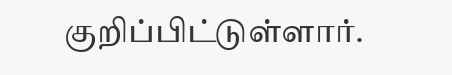குறிப்பிட்டுள்ளார்.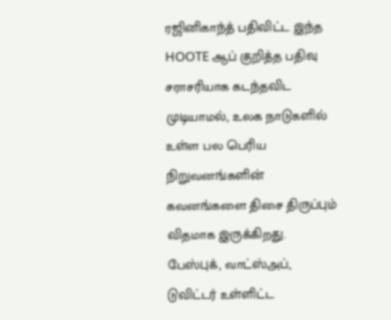ரஜினிகாந்த் பதிவிட்ட இந்த HOOTE ஆப் குறித்த பதிவு சராசரியாக கடந்தவிட முடியாமல், உலக நாடுகளில் உள்ள பல பெரிய நிறுவனங்களின் கவனங்களை திசை திருப்பும் விதமாக இருக்கிறது. பேஸ்புக், வாட்ஸ்அப், டுவிட்டர் உள்ளிட்ட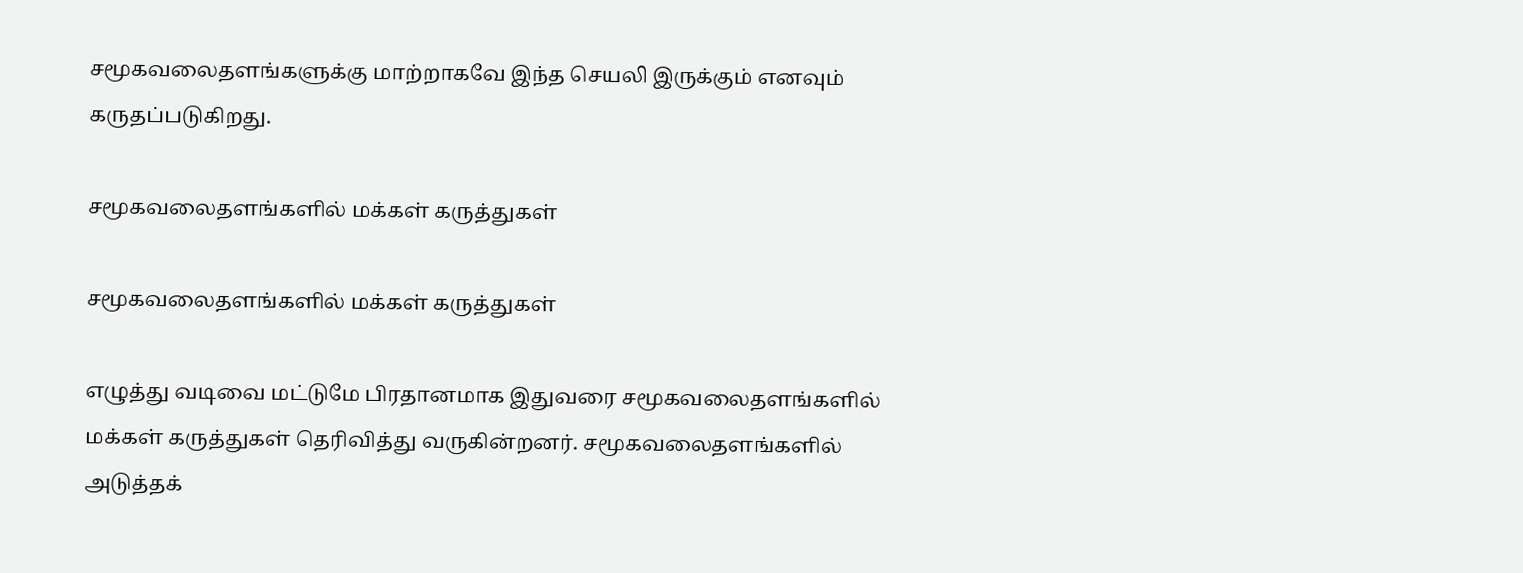சமூகவலைதளங்களுக்கு மாற்றாகவே இந்த செயலி இருக்கும் எனவும் கருதப்படுகிறது.

சமூகவலைதளங்களில் மக்கள் கருத்துகள்

சமூகவலைதளங்களில் மக்கள் கருத்துகள்

எழுத்து வடிவை மட்டுமே பிரதானமாக இதுவரை சமூகவலைதளங்களில் மக்கள் கருத்துகள் தெரிவித்து வருகின்றனர். சமூகவலைதளங்களில் அடுத்தக்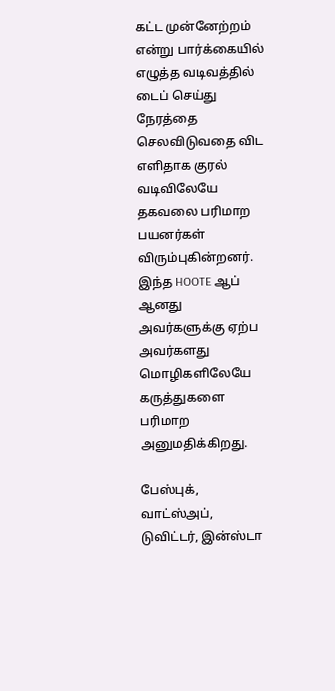கட்ட முன்னேற்றம் என்று பார்க்கையில் எழுத்த வடிவத்தில் டைப் செய்து நேரத்தை செலவிடுவதை விட எளிதாக குரல் வடிவிலேயே தகவலை பரிமாற பயனர்கள் விரும்புகின்றனர். இந்த HOOTE ஆப் ஆனது அவர்களுக்கு ஏற்ப அவர்களது மொழிகளிலேயே கருத்துகளை பரிமாற அனுமதிக்கிறது.

பேஸ்புக், வாட்ஸ்அப், டுவிட்டர், இன்ஸ்டா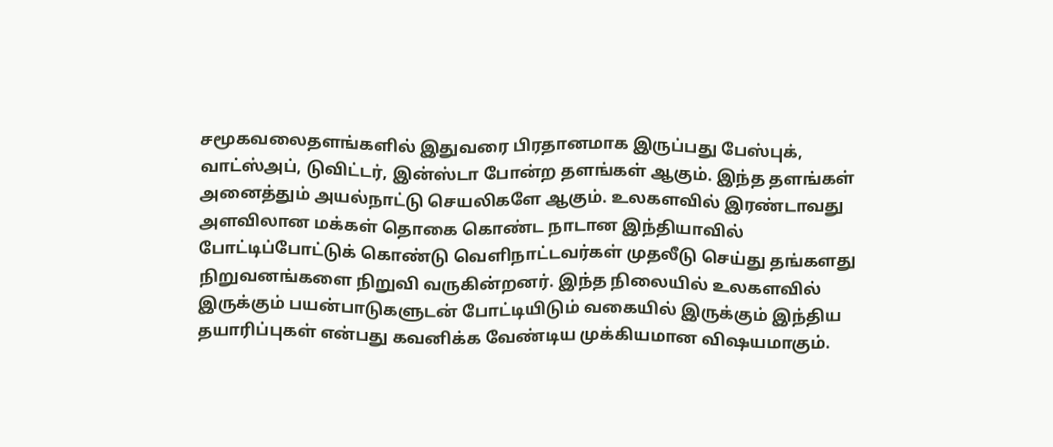சமூகவலைதளங்களில் இதுவரை பிரதானமாக இருப்பது பேஸ்புக், வாட்ஸ்அப், டுவிட்டர், இன்ஸ்டா போன்ற தளங்கள் ஆகும். இந்த தளங்கள் அனைத்தும் அயல்நாட்டு செயலிகளே ஆகும். உலகளவில் இரண்டாவது அளவிலான மக்கள் தொகை கொண்ட நாடான இந்தியாவில் போட்டிப்போட்டுக் கொண்டு வெளிநாட்டவர்கள் முதலீடு செய்து தங்களது நிறுவனங்களை நிறுவி வருகின்றனர். இந்த நிலையில் உலகளவில் இருக்கும் பயன்பாடுகளுடன் போட்டியிடும் வகையில் இருக்கும் இந்திய தயாரிப்புகள் என்பது கவனிக்க வேண்டிய முக்கியமான விஷயமாகும்.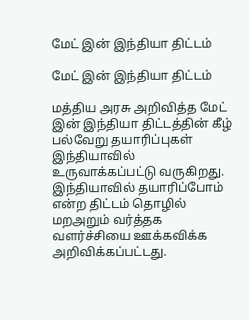மேட் இன் இந்தியா திட்டம்

மேட் இன் இந்தியா திட்டம்

மத்திய அரசு அறிவித்த மேட் இன் இந்தியா திட்டத்தின் கீழ் பல்வேறு தயாரிப்புகள் இந்தியாவில் உருவாக்கப்பட்டு வருகிறது. இந்தியாவில் தயாரிப்போம் என்ற திட்டம் தொழில் மறஅறும் வர்த்தக வளர்ச்சியை ஊக்கவிக்க அறிவிக்கப்பட்டது.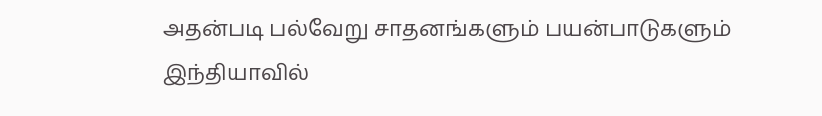அதன்படி பல்வேறு சாதனங்களும் பயன்பாடுகளும் இந்தியாவில்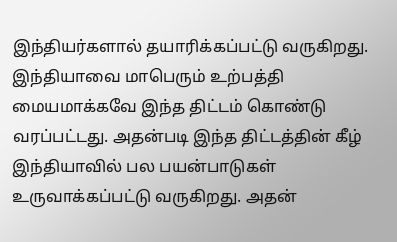இந்தியர்களால் தயாரிக்கப்பட்டு வருகிறது. இந்தியாவை மாபெரும் உற்பத்தி மையமாக்கவே இந்த திட்டம் கொண்டு வரப்பட்டது. அதன்படி இந்த திட்டத்தின் கீழ் இந்தியாவில் பல பயன்பாடுகள் உருவாக்கப்பட்டு வருகிறது. அதன்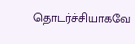தொடர்ச்சியாகவே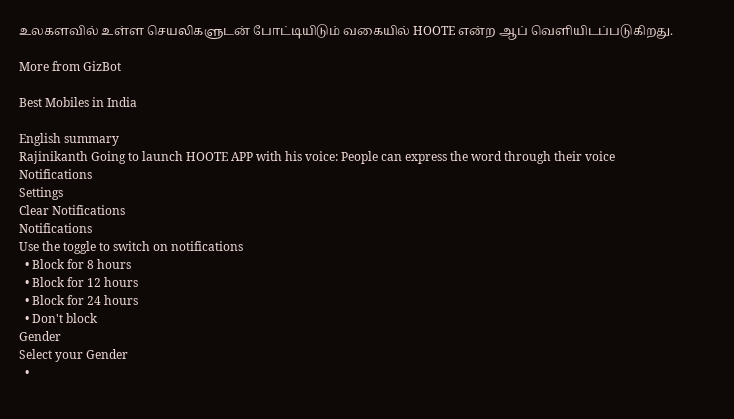உலகளவில் உள்ள செயலிகளுடன் போட்டியிடும் வகையில் HOOTE என்ற ஆப் வெளியிடப்படுகிறது.

More from GizBot

Best Mobiles in India

English summary
Rajinikanth Going to launch HOOTE APP with his voice: People can express the word through their voice
Notifications
Settings
Clear Notifications
Notifications
Use the toggle to switch on notifications
  • Block for 8 hours
  • Block for 12 hours
  • Block for 24 hours
  • Don't block
Gender
Select your Gender
  •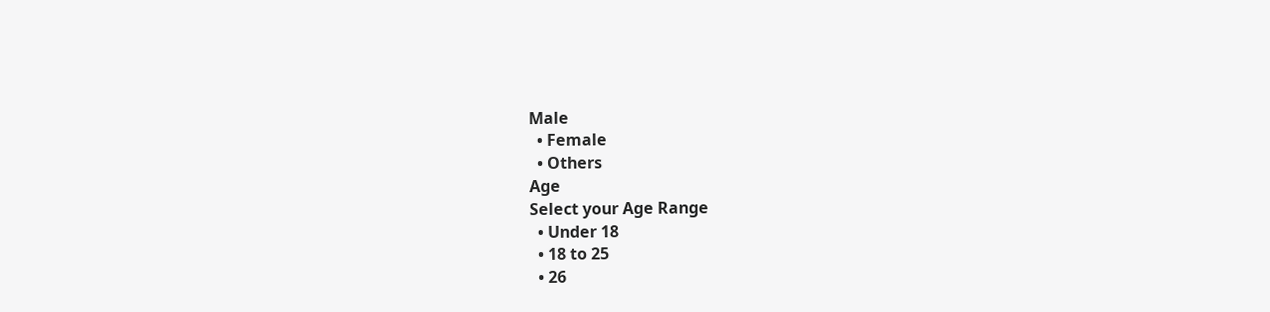Male
  • Female
  • Others
Age
Select your Age Range
  • Under 18
  • 18 to 25
  • 26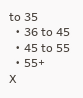to 35
  • 36 to 45
  • 45 to 55
  • 55+
X